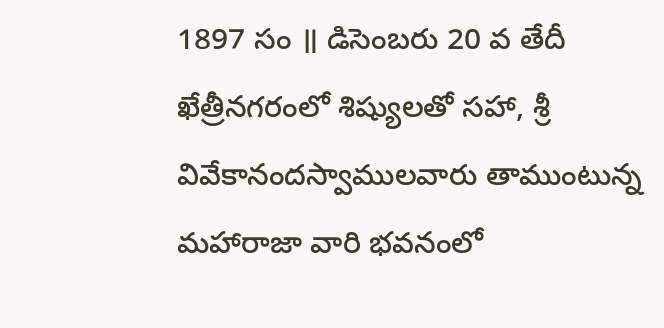1897 సం ॥ డిసెంబరు 20 వ తేదీ ఖేత్రీనగరంలో శిష్యులతో సహా, శ్రీ వివేకానందస్వాములవారు తాముంటున్న మహారాజా వారి భవనంలో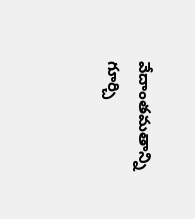వేదాంతమతాన్ని గూర్చి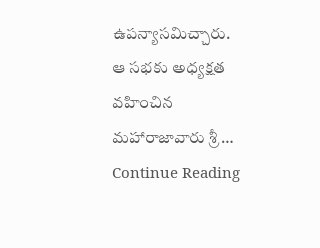ఉపన్యాసమిచ్చారు. ఆ సభకు అధ్యక్షత వహించిన మహారాజావారు శ్రీ …
Continue Reading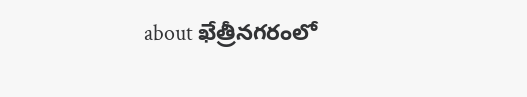about ఖేత్రీనగరంలో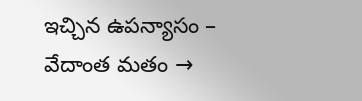ఇచ్చిన ఉపన్యాసం – వేదాంత మతం →